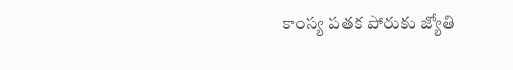కాంస్య పతక పోరుకు జ్యోతి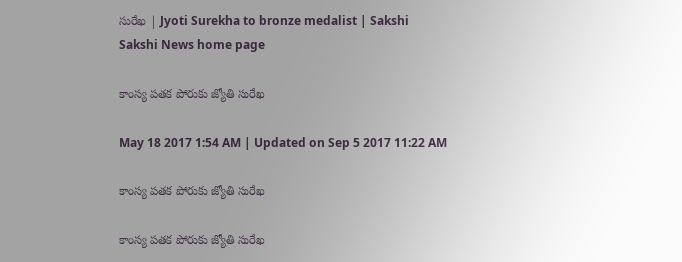సురేఖ | Jyoti Surekha to bronze medalist | Sakshi
Sakshi News home page

కాంస్య పతక పోరుకు జ్యోతి సురేఖ

May 18 2017 1:54 AM | Updated on Sep 5 2017 11:22 AM

కాంస్య పతక పోరుకు జ్యోతి సురేఖ

కాంస్య పతక పోరుకు జ్యోతి సురేఖ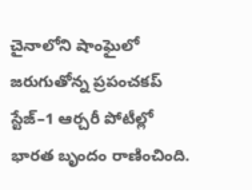చైనాలోని షాంఘైలో జరుగుతోన్న ప్రపంచకప్‌ స్టేజ్‌–1 ఆర్చరీ పోటీల్లో భారత బృందం రాణించింది.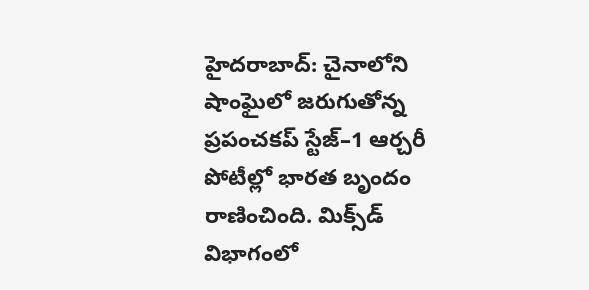హైదరాబాద్‌: చైనాలోని షాంఘైలో జరుగుతోన్న ప్రపంచకప్‌ స్టేజ్‌–1 ఆర్చరీ పోటీల్లో భారత బృందం రాణించింది. మిక్స్‌డ్‌ విభాగంలో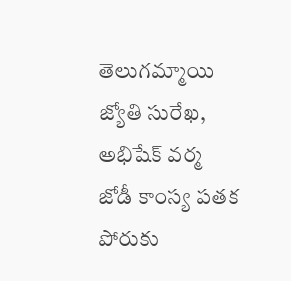తెలుగమ్మాయి జ్యోతి సురేఖ, అభిషేక్‌ వర్మ జోడీ కాంస్య పతక పోరుకు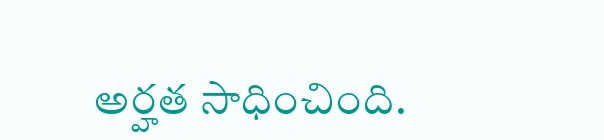అర్హత సాధించింది.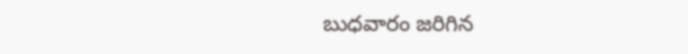బుధవారం జరిగిన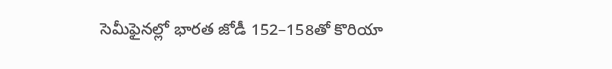సెమీఫైనల్లో భారత జోడీ 152–158తో కొరియా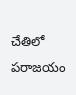చేతిలో పరాజయం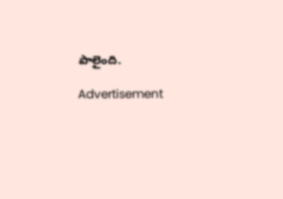పాలైంది.

Advertisement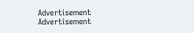Advertisement
Advertisement